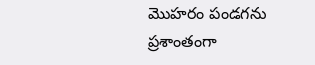మొహరం పండగను ప్రశాంతంగా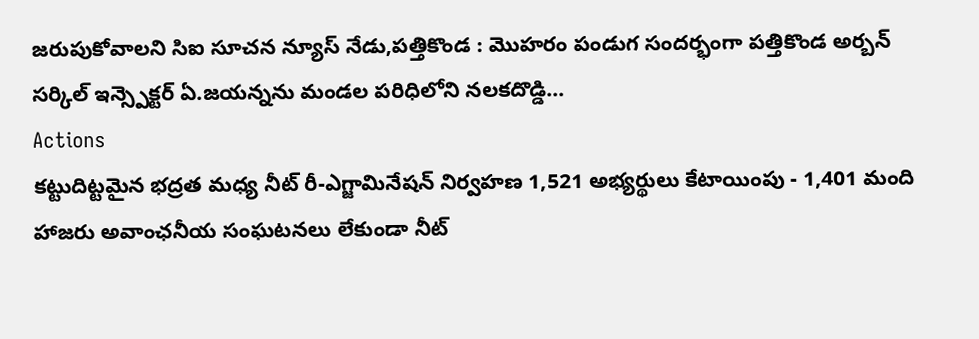జరుపుకోవాలని సిఐ సూచన న్యూస్ నేడు,పత్తికొండ : మొహరం పండుగ సందర్భంగా పత్తికొండ అర్బన్ సర్కిల్ ఇన్స్పెక్టర్ ఏ.జయన్నను మండల పరిధిలోని నలకదొడ్డి...
Actions
కట్టుదిట్టమైన భద్రత మధ్య నీట్ రీ-ఎగ్జామినేషన్ నిర్వహణ 1,521 అభ్యర్థులు కేటాయింపు - 1,401 మంది హాజరు అవాంఛనీయ సంఘటనలు లేకుండా నీట్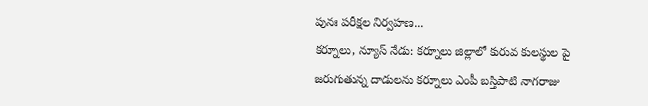పునః పరీక్షల నిర్వహణ...
కర్నూలు, న్యూస్ నేడు: కర్నూలు జిల్లాలో కురువ కులస్థుల పై జరుగుతున్న దాడులను కర్నూలు ఎంపీ బస్తిపాటి నాగరాజు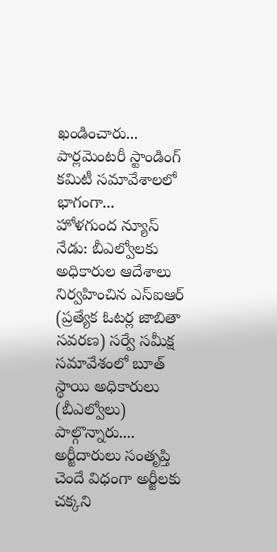ఖండించారు... పార్లమెంటరీ స్టాండింగ్ కమిటీ సమావేశాలలో భాగంగా...
హోళగుంద న్యూస్ నేడు: బీఎల్వోలకు అధికారుల ఆదేశాలు నిర్వహించిన ఎస్ఐఆర్ (ప్రత్యేక ఓటర్ల జాబితా సవరణ) సర్వే సమీక్ష సమావేశంలో బూత్ స్థాయి అధికారులు (బీఎల్వోలు) పాల్గొన్నారు....
అర్జీదారులు సంతృప్తి చెందే విధంగా అర్జీలకు చక్కని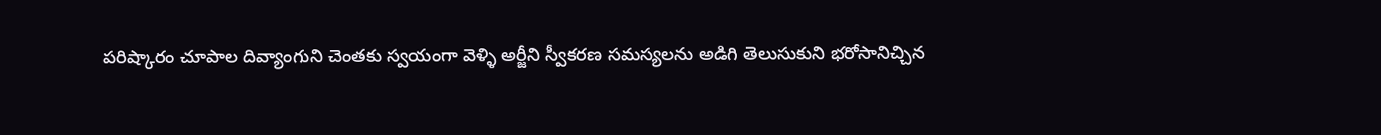పరిష్కారం చూపాల దివ్యాంగుని చెంతకు స్వయంగా వెళ్ళి అర్జీని స్వీకరణ సమస్యలను అడిగి తెలుసుకుని భరోసానిచ్చిన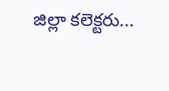జిల్లా కలెక్టరు...